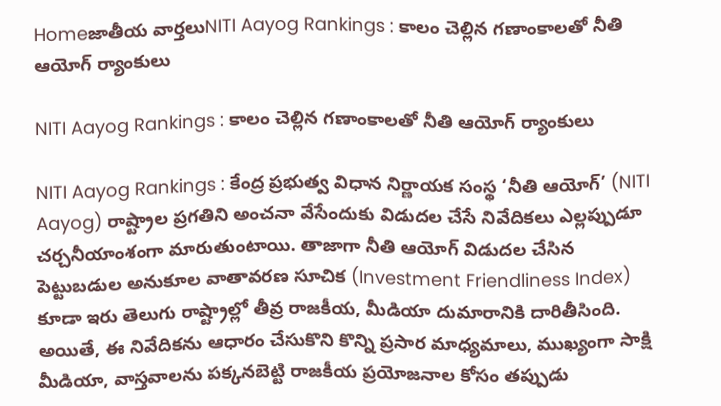Homeజాతీయ వార్తలుNITI Aayog Rankings : కాలం చెల్లిన గణాంకాలతో నీతి ఆయోగ్ ర్యాంకులు

NITI Aayog Rankings : కాలం చెల్లిన గణాంకాలతో నీతి ఆయోగ్ ర్యాంకులు

NITI Aayog Rankings : కేంద్ర ప్రభుత్వ విధాన నిర్ణాయక సంస్థ ‘నీతి ఆయోగ్’ (NITI Aayog) రాష్ట్రాల ప్రగతిని అంచనా వేసేందుకు విడుదల చేసే నివేదికలు ఎల్లప్పుడూ చర్చనీయాంశంగా మారుతుంటాయి. తాజాగా నీతి ఆయోగ్ విడుదల చేసిన పెట్టుబడుల అనుకూల వాతావరణ సూచిక (Investment Friendliness Index) కూడా ఇరు తెలుగు రాష్ట్రాల్లో తీవ్ర రాజకీయ, మీడియా దుమారానికి దారితీసింది. అయితే, ఈ నివేదికను ఆధారం చేసుకొని కొన్ని ప్రసార మాధ్యమాలు, ముఖ్యంగా సాక్షి మీడియా, వాస్తవాలను పక్కనబెట్టి రాజకీయ ప్రయోజనాల కోసం తప్పుడు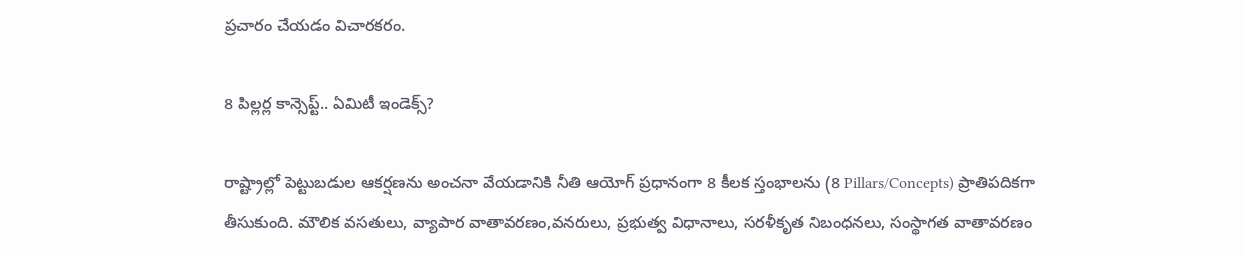ప్రచారం చేయడం విచారకరం.

8 పిల్లర్ల కాన్సెప్ట్.. ఏమిటీ ఇండెక్స్?

రాష్ట్రాల్లో పెట్టుబడుల ఆకర్షణను అంచనా వేయడానికి నీతి ఆయోగ్ ప్రధానంగా 8 కీలక స్తంభాలను (8 Pillars/Concepts) ప్రాతిపదికగా తీసుకుంది. మౌలిక వసతులు, వ్యాపార వాతావరణం,వనరులు, ప్రభుత్వ విధానాలు, సరళీకృత నిబంధనలు, సంస్థాగత వాతావరణం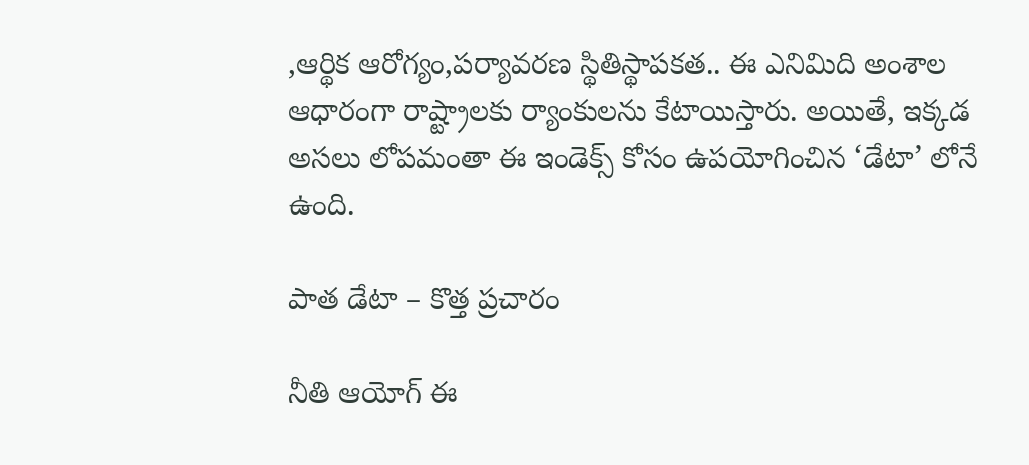,ఆర్థిక ఆరోగ్యం,పర్యావరణ స్థితిస్థాపకత.. ఈ ఎనిమిది అంశాల ఆధారంగా రాష్ట్రాలకు ర్యాంకులను కేటాయిస్తారు. అయితే, ఇక్కడ అసలు లోపమంతా ఈ ఇండెక్స్ కోసం ఉపయోగించిన ‘డేటా’ లోనే ఉంది.

పాత డేటా – కొత్త ప్రచారం

నీతి ఆయోగ్ ఈ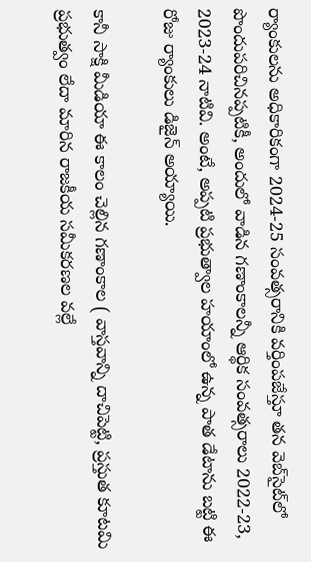ర్యాంకులను అధికారికంగా 2024-25 సంవత్సరానికి వర్తింపజేస్తూ తన వెబ్‌సైట్‌లో పొందుపరిచినప్పటికీ, అందులో వాడిన గణాంకాలన్నీ ఆర్థిక సంవత్సరాలు 2022-23, 2023-24 నాటివి. అంటే, అప్పటి ప్రభుత్వాల హయాంలో ఉన్న పాత డేటాను బట్టి ఈ రోజు ర్యాంకులు డిజైన్ అయ్యాయి.

కానీ సాక్షి మీడియా ఈ కాలం చెల్లిన గణాంకాల ( వాస్తవాన్ని దాచిపెట్టి, ప్రస్తుత కూటమి ప్రభుత్వం లేదా మారిన రాజకీయ సమీకరణల వల్లే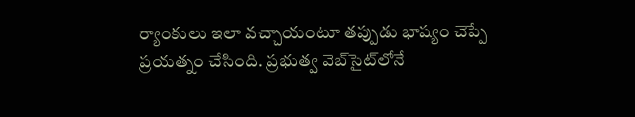ర్యాంకులు ఇలా వచ్చాయంటూ తప్పుడు భాష్యం చెప్పే ప్రయత్నం చేసింది. ప్రభుత్వ వెబ్‌సైట్‌లోనే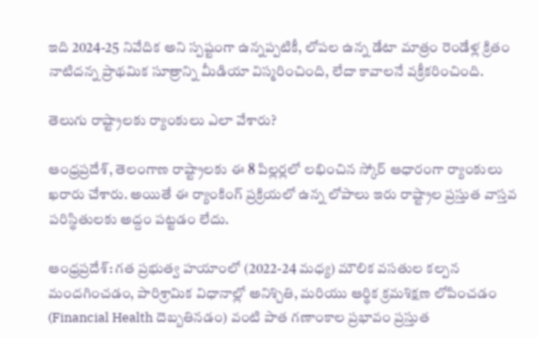ఇది 2024-25 నివేదిక అని స్పష్టంగా ఉన్నప్పటికీ, లోపల ఉన్న డేటా మాత్రం రెండేళ్ల క్రితం నాటిదన్న ప్రాథమిక సూత్రాన్ని మీడియా విస్మరించింది, లేదా కావాలనే వక్రీకరించింది.

తెలుగు రాష్ట్రాలకు ర్యాంకులు ఎలా వేశారు?

ఆంధ్రప్రదేశ్, తెలంగాణ రాష్ట్రాలకు ఈ 8 పిల్లర్లలో లభించిన స్కోర్ ఆధారంగా ర్యాంకులు ఖరారు చేశారు. అయితే ఈ ర్యాంకింగ్ ప్రక్రియలో ఉన్న లోపాలు ఇరు రాష్ట్రాల ప్రస్తుత వాస్తవ పరిస్థితులకు అద్దం పట్టడం లేదు.

ఆంధ్రప్రదేశ్: గత ప్రభుత్వ హయాంలో (2022-24 మధ్య) మౌలిక వసతుల కల్పన మందగించడం, పారిశ్రామిక విధానాల్లో అనిశ్చితి, మరియు ఆర్థిక క్రమశిక్షణ లోపించడం (Financial Health దెబ్బతినడం) వంటి పాత గణాంకాల ప్రభావం ప్రస్తుత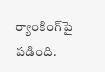ర్యాంకింగ్‌పై పడింది.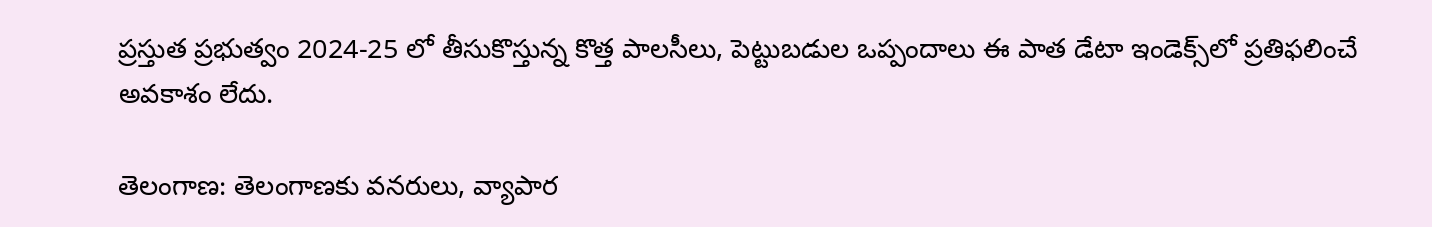ప్రస్తుత ప్రభుత్వం 2024-25 లో తీసుకొస్తున్న కొత్త పాలసీలు, పెట్టుబడుల ఒప్పందాలు ఈ పాత డేటా ఇండెక్స్‌లో ప్రతిఫలించే అవకాశం లేదు.

తెలంగాణ: తెలంగాణకు వనరులు, వ్యాపార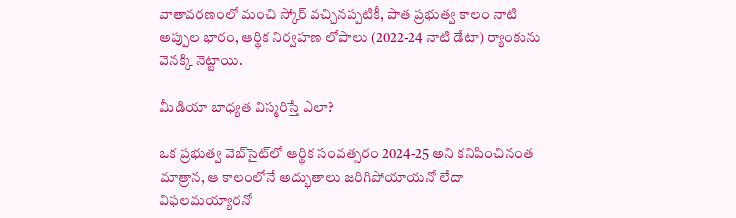వాతావరణంలో మంచి స్కోర్ వచ్చినప్పటికీ, పాత ప్రభుత్వ కాలం నాటి అప్పుల భారం, ఆర్థిక నిర్వహణ లోపాలు (2022-24 నాటి డేటా) ర్యాంకును వెనక్కి నెట్టాయి.

మీడియా బాధ్యత విస్మరిస్తే ఎలా?

ఒక ప్రభుత్వ వెబ్‌సైట్‌లో ఆర్థిక సంవత్సరం 2024-25 అని కనిపించినంత మాత్రాన, ఆ కాలంలోనే అద్భుతాలు జరిగిపోయాయనో లేదా విఫలమయ్యారనో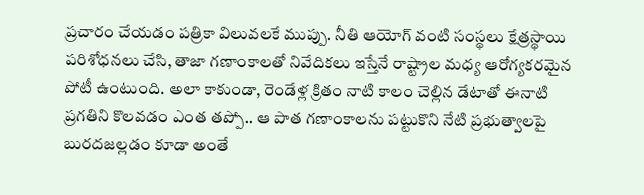ప్రచారం చేయడం పత్రికా విలువలకే ముప్పు. నీతి ఆయోగ్ వంటి సంస్థలు క్షేత్రస్థాయి పరిశోధనలు చేసి, తాజా గణాంకాలతో నివేదికలు ఇస్తేనే రాష్ట్రాల మధ్య ఆరోగ్యకరమైన పోటీ ఉంటుంది. అలా కాకుండా, రెండేళ్ల క్రితం నాటి కాలం చెల్లిన డేటాతో ఈనాటి ప్రగతిని కొలవడం ఎంత తప్పో.. ఆ పాత గణాంకాలను పట్టుకొని నేటి ప్రభుత్వాలపై బురదజల్లడం కూడా అంతే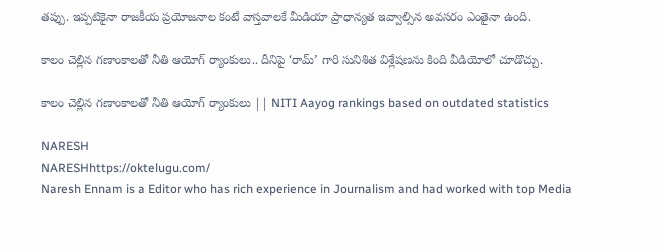తప్పు. ఇప్పటికైనా రాజకీయ ప్రయోజనాల కంటే వాస్తవాలకే మీడియా ప్రాధాన్యత ఇవ్వాల్సిన అవసరం ఎంతైనా ఉంది.

కాలం చెల్లిన గణాంకాలతో నీతి ఆయోగ్ ర్యాంకులు.. దీనిపై ‘రామ్’ గారి సునిశిత విశ్లేషణను కింది వీడియోలో చూడొచ్చు.

కాలం చెల్లిన గణాంకాలతో నీతి ఆయోగ్ ర్యాంకులు || NITI Aayog rankings based on outdated statistics

NARESH
NARESHhttps://oktelugu.com/
Naresh Ennam is a Editor who has rich experience in Journalism and had worked with top Media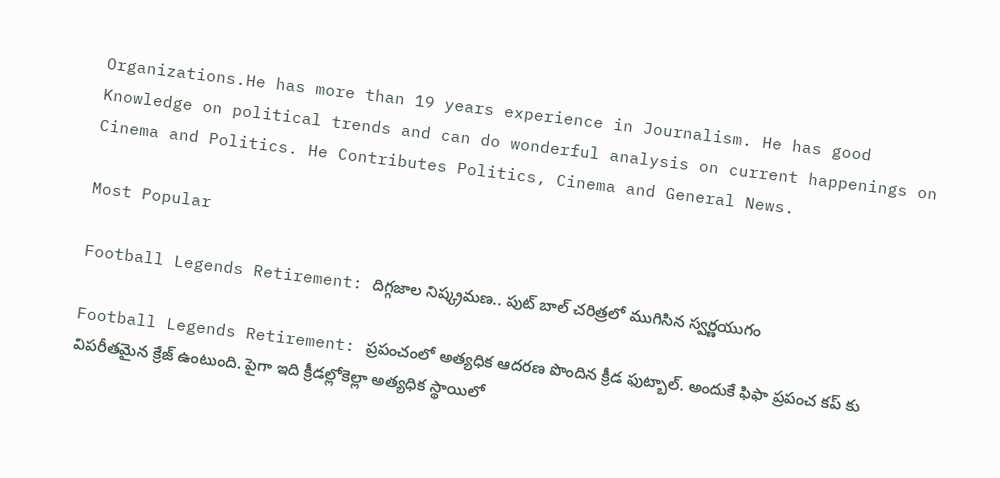Organizations.He has more than 19 years experience in Journalism. He has good Knowledge on political trends and can do wonderful analysis on current happenings on Cinema and Politics. He Contributes Politics, Cinema and General News.

Most Popular

Football Legends Retirement: దిగ్గజాల నిష్క్రమణ.. పుట్ బాల్ చరిత్రలో ముగిసిన స్వర్ణయుగం

Football Legends Retirement: ప్రపంచంలో అత్యధిక ఆదరణ పొందిన క్రీడ ఫుట్బాల్. అందుకే ఫిఫా ప్రపంచ కప్ కు విపరీతమైన క్రేజ్ ఉంటుంది. పైగా ఇది క్రీడల్లోకెల్లా అత్యధిక స్థాయిలో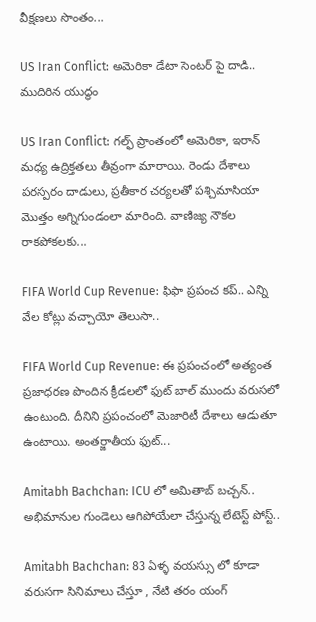వీక్షణలు సొంతం...

US Iran Conflict: అమెరికా డేటా సెంటర్ పై దాడి.. ముదిరిన యుద్ధం

US Iran Conflict: గల్ఫ్‌ ప్రాంతంలో అమెరికా, ఇరాన్‌ మధ్య ఉద్రిక్తతలు తీవ్రంగా మారాయి. రెండు దేశాలు పరస్పరం దాడులు, ప్రతీకార చర్యలతో పశ్చిమాసియా మొత్తం అగ్నిగుండంలా మారింది. వాణిజ్య నౌకల రాకపోకలకు...

FIFA World Cup Revenue: ఫిఫా ప్రపంచ కప్.. ఎన్ని వేల కోట్లు వచ్చాయో తెలుసా..

FIFA World Cup Revenue: ఈ ప్రపంచంలో అత్యంత ప్రజాధరణ పొందిన క్రీడలలో ఫుట్ బాల్ ముందు వరుసలో ఉంటుంది. దీనిని ప్రపంచంలో మెజారిటీ దేశాలు ఆడుతూ ఉంటాయి. అంతర్జాతీయ ఫుట్...

Amitabh Bachchan: ICU లో అమితాబ్ బచ్చన్.. అభిమానుల గుండెలు ఆగిపోయేలా చేస్తున్న లేటెస్ట్ పోస్ట్..

Amitabh Bachchan: 83 ఏళ్ళ వయస్సు లో కూడా వరుసగా సినిమాలు చేస్తూ , నేటి తరం యంగ్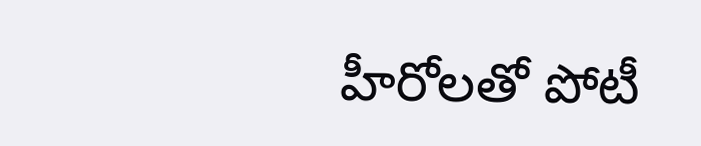హీరోలతో పోటీ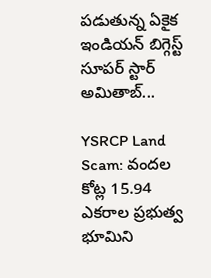పడుతున్న ఏకైక ఇండియన్ బిగ్గెస్ట్ సూపర్ స్టార్ అమితాబ్...

YSRCP Land Scam: వందల కోట్ల 15.94 ఎకరాల ప్రభుత్వ భూమిని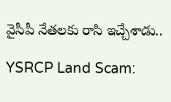వైసీపీ నేతలకు రాసి ఇచ్చేశాడు..

YSRCP Land Scam: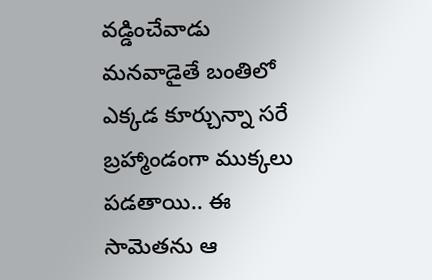వడ్డించేవాడు మనవాడైతే బంతిలో ఎక్కడ కూర్చున్నా సరే బ్రహ్మాండంగా ముక్కలు పడతాయి.. ఈ సామెతను ఆ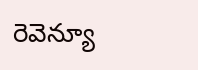రెవెన్యూ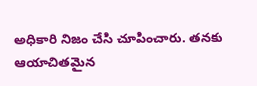అధికారి నిజం చేసి చూపించారు. తనకు ఆయాచితమైన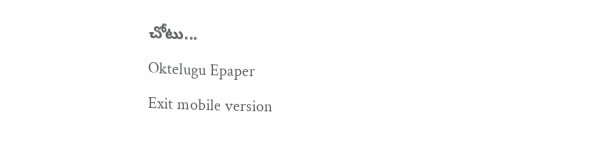చోటు...
Oktelugu Epaper
Exit mobile version